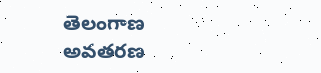తెలంగాణ అవతరణ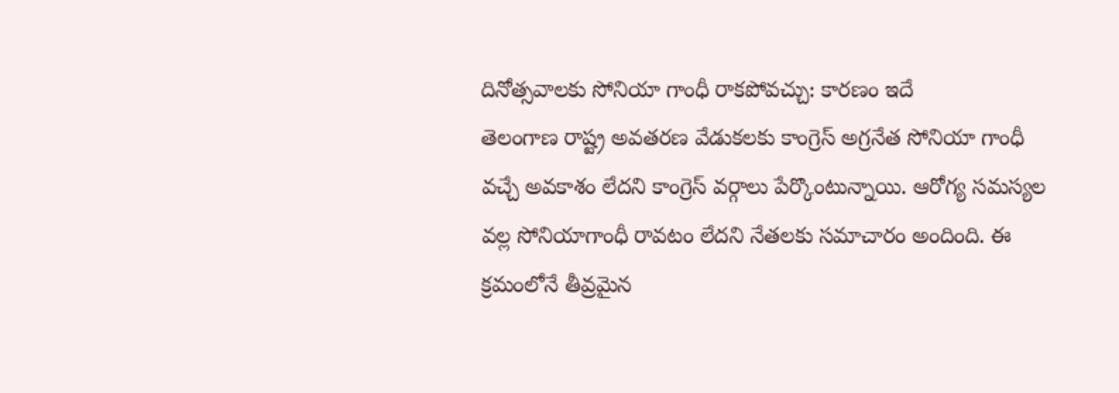దినోత్సవాలకు సోనియా గాంధీ రాకపోవచ్చు: కారణం ఇదే
తెలంగాణ రాష్ట్ర అవతరణ వేడుకలకు కాంగ్రెస్ అగ్రనేత సోనియా గాంధీ వచ్చే అవకాశం లేదని కాంగ్రెస్ వర్గాలు పేర్కొంటున్నాయి. ఆరోగ్య సమస్యల వల్ల సోనియాగాంధీ రావటం లేదని నేతలకు సమాచారం అందింది. ఈ క్రమంలోనే తీవ్రమైన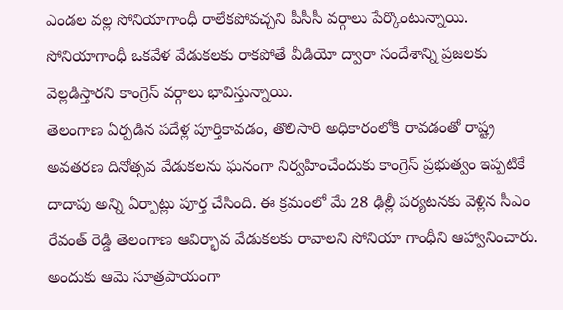ఎండల వల్ల సోనియాగాంధీ రాలేకపోవచ్చని పీసీసీ వర్గాలు పేర్కొంటున్నాయి. సోనియాగాంధీ ఒకవేళ వేడుకలకు రాకపోతే వీడియో ద్వారా సందేశాన్ని ప్రజలకు వెల్లడిస్తారని కాంగ్రెస్ వర్గాలు భావిస్తున్నాయి.
తెలంగాణ ఏర్పడిన పదేళ్ల పూర్తికావడం, తొలిసారి అధికారంలోకి రావడంతో రాష్ట్ర అవతరణ దినోత్సవ వేడుకలను ఘనంగా నిర్వహించేందుకు కాంగ్రెస్ ప్రభుత్వం ఇప్పటికే దాదాపు అన్ని ఏర్పాట్లు పూర్త చేసింది. ఈ క్రమంలో మే 28 ఢిల్లీ పర్యటనకు వెళ్లిన సీఎం రేవంత్ రెడ్డి తెలంగాణ ఆవిర్భావ వేడుకలకు రావాలని సోనియా గాంధీని ఆహ్వానించారు. అందుకు ఆమె సూత్రపాయంగా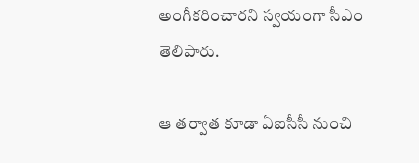అంగీకరించారని స్వయంగా సీఎం తెలిపారు.

ఆ తర్వాత కూడా ఏఐసీసీ నుంచి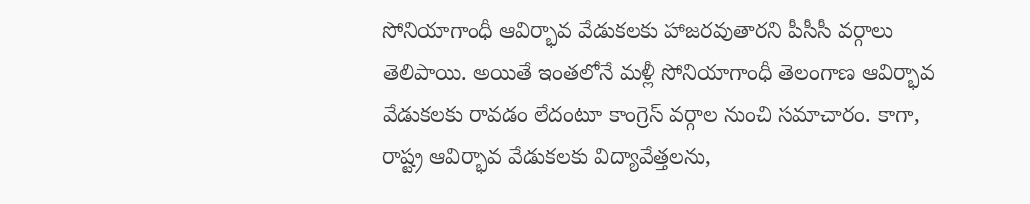సోనియాగాంధీ ఆవిర్భావ వేడుకలకు హాజరవుతారని పీసీసీ వర్గాలు తెలిపాయి. అయితే ఇంతలోనే మళ్లీ సోనియాగాంధీ తెలంగాణ ఆవిర్భావ వేడుకలకు రావడం లేదంటూ కాంగ్రెస్ వర్గాల నుంచి సమాచారం. కాగా, రాష్ట్ర ఆవిర్భావ వేడుకలకు విద్యావేత్తలను,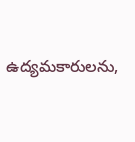ఉద్యమకారులను,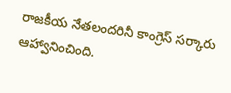రాజకీయ నేతలందరినీ కాంగ్రెస్ సర్కారు ఆహ్వానించింది.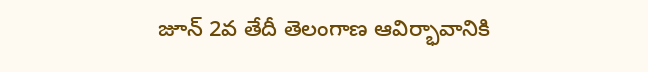జూన్ 2వ తేదీ తెలంగాణ ఆవిర్భావానికి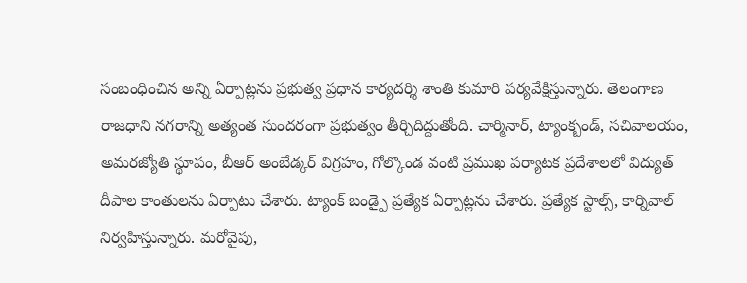సంబంధించిన అన్ని ఏర్పాట్లను ప్రభుత్వ ప్రధాన కార్యదర్శి శాంతి కుమారి పర్యవేక్షిస్తున్నారు. తెలంగాణ రాజధాని నగరాన్ని అత్యంత సుందరంగా ప్రభుత్వం తీర్చిదిద్దుతోంది. చార్మినార్, ట్యాంక్బండ్, సచివాలయం, అమరజ్యోతి స్థూపం, బీఆర్ అంబేడ్కర్ విగ్రహం, గోల్కొండ వంటి ప్రముఖ పర్యాటక ప్రదేశాలలో విద్యుత్ దీపాల కాంతులను ఏర్పాటు చేశారు. ట్యాంక్ బండ్పై ప్రత్యేక ఏర్పాట్లను చేశారు. ప్రత్యేక స్టాల్స్, కార్నివాల్ నిర్వహిస్తున్నారు. మరోవైపు,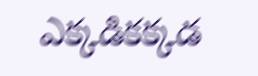ఎక్కడికక్కడ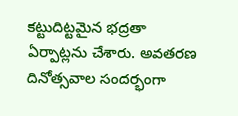కట్టుదిట్టమైన భద్రతా ఏర్పాట్లను చేశారు. అవతరణ దినోత్సవాల సందర్భంగా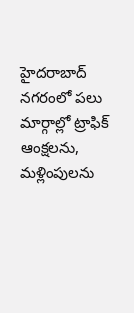హైదరాబాద్ నగరంలో పలు మార్గాల్లో ట్రాఫిక్ ఆంక్షలను, మళ్లింపులను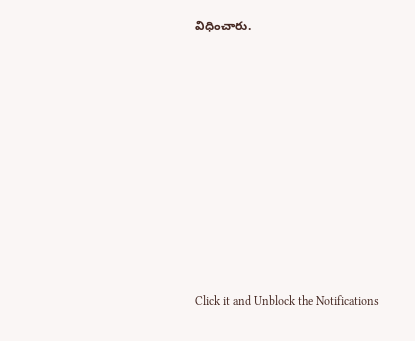విధించారు.












Click it and Unblock the Notifications